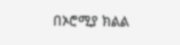በኦሮሚያ ክልል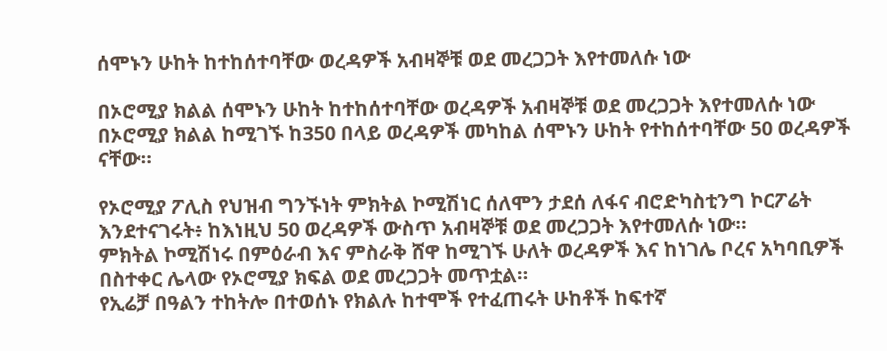ሰሞኑን ሁከት ከተከሰተባቸው ወረዳዎች አብዛኞቹ ወደ መረጋጋት እየተመለሱ ነው

በኦሮሚያ ክልል ሰሞኑን ሁከት ከተከሰተባቸው ወረዳዎች አብዛኞቹ ወደ መረጋጋት እየተመለሱ ነው
በኦሮሚያ ክልል ከሚገኙ ከ350 በላይ ወረዳዎች መካከል ሰሞኑን ሁከት የተከሰተባቸው 50 ወረዳዎች ናቸው።

የኦሮሚያ ፖሊስ የህዝብ ግንኙነት ምክትል ኮሚሽነር ሰለሞን ታደሰ ለፋና ብሮድካስቲንግ ኮርፖሬት እንደተናገሩት፥ ከእነዚህ 50 ወረዳዎች ውስጥ አብዛኞቹ ወደ መረጋጋት እየተመለሱ ነው።
ምክትል ኮሚሽነሩ በምዕራብ እና ምስራቅ ሸዋ ከሚገኙ ሁለት ወረዳዎች እና ከነገሌ ቦረና አካባቢዎች በስተቀር ሌላው የኦሮሚያ ክፍል ወደ መረጋጋት መጥቷል።
የኢሬቻ በዓልን ተከትሎ በተወሰኑ የክልሉ ከተሞች የተፈጠሩት ሁከቶች ከፍተኛ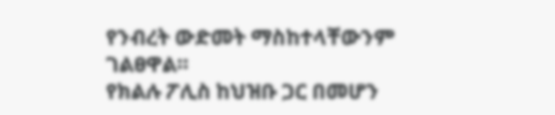የንብረት ውድመት ማስከተላቸውንም ገልፀዋል።
የክልሉ ፖሊስ ከህዝቡ ጋር በመሆን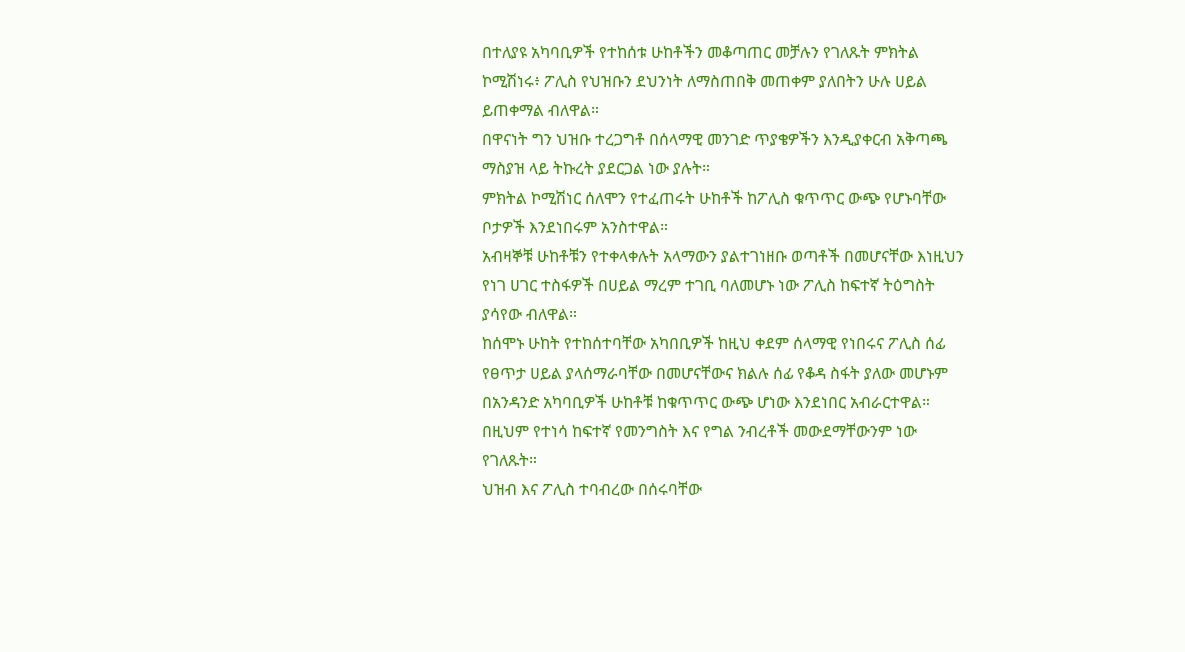በተለያዩ አካባቢዎች የተከሰቱ ሁከቶችን መቆጣጠር መቻሉን የገለጹት ምክትል ኮሚሽነሩ፥ ፖሊስ የህዝቡን ደህንነት ለማስጠበቅ መጠቀም ያለበትን ሁሉ ሀይል ይጠቀማል ብለዋል።
በዋናነት ግን ህዝቡ ተረጋግቶ በሰላማዊ መንገድ ጥያቄዎችን እንዲያቀርብ አቅጣጫ ማስያዝ ላይ ትኩረት ያደርጋል ነው ያሉት።
ምክትል ኮሚሽነር ሰለሞን የተፈጠሩት ሁከቶች ከፖሊስ ቁጥጥር ውጭ የሆኑባቸው ቦታዎች እንደነበሩም አንስተዋል።
አብዛኞቹ ሁከቶቹን የተቀላቀሉት አላማውን ያልተገነዘቡ ወጣቶች በመሆናቸው እነዚህን የነገ ሀገር ተስፋዎች በሀይል ማረም ተገቢ ባለመሆኑ ነው ፖሊስ ከፍተኛ ትዕግስት ያሳየው ብለዋል።
ከሰሞኑ ሁከት የተከሰተባቸው አካበቢዎች ከዚህ ቀደም ሰላማዊ የነበሩና ፖሊስ ሰፊ የፀጥታ ሀይል ያላሰማራባቸው በመሆናቸውና ክልሉ ሰፊ የቆዳ ስፋት ያለው መሆኑም በአንዳንድ አካባቢዎች ሁከቶቹ ከቁጥጥር ውጭ ሆነው እንደነበር አብራርተዋል።
በዚህም የተነሳ ከፍተኛ የመንግስት እና የግል ንብረቶች መውደማቸውንም ነው የገለጹት።
ህዝብ እና ፖሊስ ተባብረው በሰሩባቸው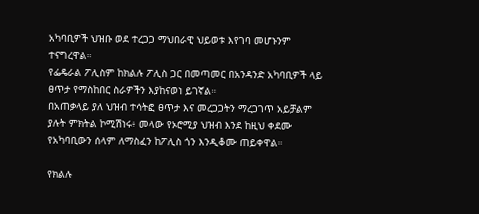አካባቢዎች ህዝቡ ወደ ተረጋጋ ማህበራዊ ህይወቱ እየገባ መሆኑንም ተናግረዋል።
የፌዴራል ፖሊስም ከክልሉ ፖሊስ ጋር በመጣመር በአንዳንድ አካባቢዎች ላይ ፀጥታ የማስከበር ስራዎችን እያከናወነ ይገኛል።
በአጠቃላይ ያለ ህዝብ ተሳትፎ ፀጥታ እና መረጋጋትን ማረጋገጥ አይቻልም ያሉት ምክትል ኮሚሽነሩ፥ መላው የኦሮሚያ ህዝብ እንደ ከዚህ ቀደሙ የአካባቢውን ሰላም ለማስፈን ከፖሊስ ጎን እንዲቆሙ ጠይቀዋል።

የክልሉ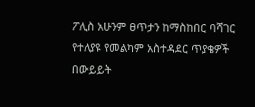ፖሊስ አሁንም ፀጥታን ከማስከበር ባሻገር የተለያዩ የመልካም አስተዳደር ጥያቄዎች በውይይት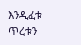እንዲፈቱ ጥረቱን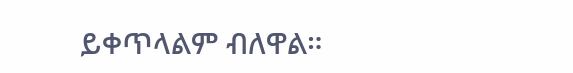ይቀጥላልም ብለዋል።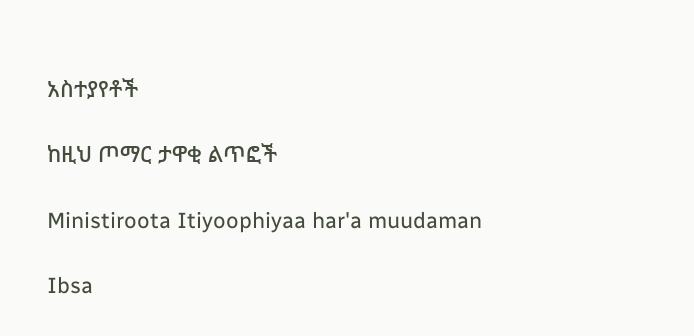አስተያየቶች

ከዚህ ጦማር ታዋቂ ልጥፎች

Ministiroota Itiyoophiyaa har'a muudaman

Ibsa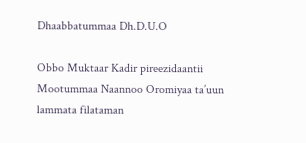Dhaabbatummaa Dh.D.U.O

Obbo Muktaar Kadir pireezidaantii Mootummaa Naannoo Oromiyaa ta’uun lammata filataman